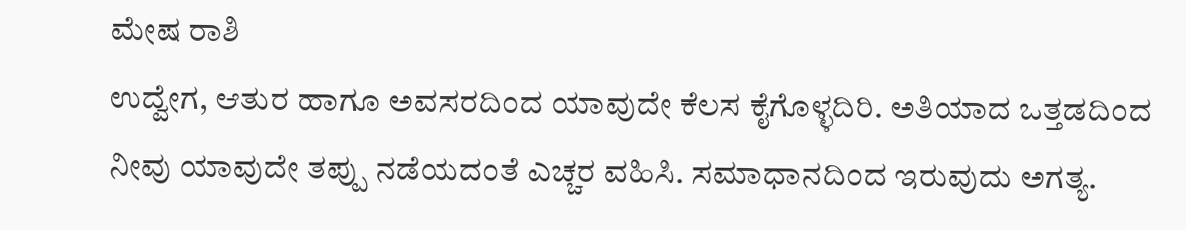ಮೇಷ ರಾಶಿ
ಉದ್ವೇಗ, ಆತುರ ಹಾಗೂ ಅವಸರದಿಂದ ಯಾವುದೇ ಕೆಲಸ ಕೈಗೊಳ್ಳದಿರಿ. ಅತಿಯಾದ ಒತ್ತಡದಿಂದ ನೀವು ಯಾವುದೇ ತಪ್ಪು ನಡೆಯದಂತೆ ಎಚ್ಚರ ವಹಿಸಿ. ಸಮಾಧಾನದಿಂದ ಇರುವುದು ಅಗತ್ಯ.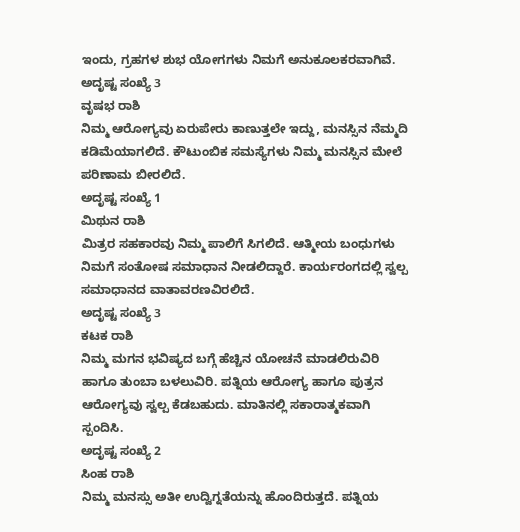ಇಂದು, ಗ್ರಹಗಳ ಶುಭ ಯೋಗಗಳು ನಿಮಗೆ ಅನುಕೂಲಕರವಾಗಿವೆ.
ಅದೃಷ್ಟ ಸಂಖ್ಯೆ 3
ವೃಷಭ ರಾಶಿ
ನಿಮ್ಮ ಆರೋಗ್ಯವು ಏರುಪೇರು ಕಾಣುತ್ತಲೇ ಇದ್ದು, ಮನಸ್ಸಿನ ನೆಮ್ಮದಿ ಕಡಿಮೆಯಾಗಲಿದೆ. ಕೌಟುಂಬಿಕ ಸಮಸ್ಯೆಗಳು ನಿಮ್ಮ ಮನಸ್ಸಿನ ಮೇಲೆ ಪರಿಣಾಮ ಬೀರಲಿದೆ.
ಅದೃಷ್ಟ ಸಂಖ್ಯೆ 1
ಮಿಥುನ ರಾಶಿ
ಮಿತ್ರರ ಸಹಕಾರವು ನಿಮ್ಮ ಪಾಲಿಗೆ ಸಿಗಲಿದೆ. ಆತ್ಮೀಯ ಬಂಧುಗಳು ನಿಮಗೆ ಸಂತೋಷ ಸಮಾಧಾನ ನೀಡಲಿದ್ದಾರೆ. ಕಾರ್ಯರಂಗದಲ್ಲಿ ಸ್ವಲ್ಪ ಸಮಾಧಾನದ ವಾತಾವರಣವಿರಲಿದೆ.
ಅದೃಷ್ಟ ಸಂಖ್ಯೆ 3
ಕಟಕ ರಾಶಿ
ನಿಮ್ಮ ಮಗನ ಭವಿಷ್ಯದ ಬಗ್ಗೆ ಹೆಚ್ಚಿನ ಯೋಚನೆ ಮಾಡಲಿರುವಿರಿ ಹಾಗೂ ತುಂಬಾ ಬಳಲುವಿರಿ. ಪತ್ನಿಯ ಆರೋಗ್ಯ ಹಾಗೂ ಪುತ್ರನ ಆರೋಗ್ಯವು ಸ್ವಲ್ಪ ಕೆಡಬಹುದು. ಮಾತಿನಲ್ಲಿ ಸಕಾರಾತ್ಮಕವಾಗಿ ಸ್ಪಂದಿಸಿ.
ಅದೃಷ್ಟ ಸಂಖ್ಯೆ 2
ಸಿಂಹ ರಾಶಿ
ನಿಮ್ಮ ಮನಸ್ಸು ಅತೀ ಉದ್ವಿಗ್ನತೆಯನ್ನು ಹೊಂದಿರುತ್ತದೆ. ಪತ್ನಿಯ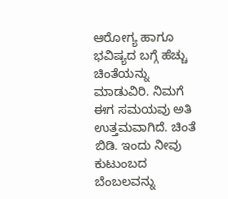ಆರೋಗ್ಯ ಹಾಗೂ ಭವಿಷ್ಯದ ಬಗ್ಗೆ ಹೆಚ್ಚು ಚಿಂತೆಯನ್ನು ಮಾಡುವಿರಿ. ನಿಮಗೆ ಈಗ ಸಮಯವು ಅತಿ ಉತ್ತಮವಾಗಿದೆ. ಚಿಂತೆ ಬಿಡಿ. ಇಂದು ನೀವು ಕುಟುಂಬದ ಬೆಂಬಲವನ್ನು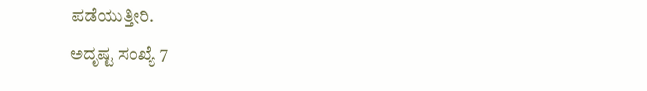ಪಡೆಯುತ್ತೀರಿ.
ಅದೃಷ್ಟ ಸಂಖ್ಯೆ 7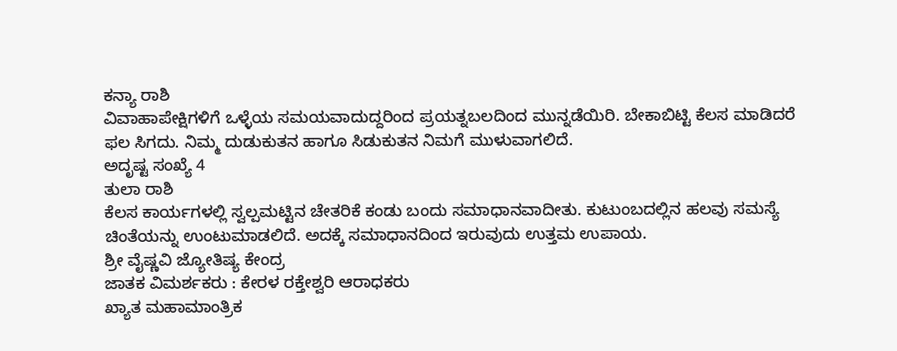ಕನ್ಯಾ ರಾಶಿ
ವಿವಾಹಾಪೇಕ್ಷಿಗಳಿಗೆ ಒಳ್ಳೆಯ ಸಮಯವಾದುದ್ದರಿಂದ ಪ್ರಯತ್ನಬಲದಿಂದ ಮುನ್ನಡೆಯಿರಿ. ಬೇಕಾಬಿಟ್ಟಿ ಕೆಲಸ ಮಾಡಿದರೆ ಫಲ ಸಿಗದು. ನಿಮ್ಮ ದುಡುಕುತನ ಹಾಗೂ ಸಿಡುಕುತನ ನಿಮಗೆ ಮುಳುವಾಗಲಿದೆ.
ಅದೃಷ್ಟ ಸಂಖ್ಯೆ 4
ತುಲಾ ರಾಶಿ
ಕೆಲಸ ಕಾರ್ಯಗಳಲ್ಲಿ ಸ್ವಲ್ಪಮಟ್ಟಿನ ಚೇತರಿಕೆ ಕಂಡು ಬಂದು ಸಮಾಧಾನವಾದೀತು. ಕುಟುಂಬದಲ್ಲಿನ ಹಲವು ಸಮಸ್ಯೆ ಚಿಂತೆಯನ್ನು ಉಂಟುಮಾಡಲಿದೆ. ಅದಕ್ಕೆ ಸಮಾಧಾನದಿಂದ ಇರುವುದು ಉತ್ತಮ ಉಪಾಯ.
ಶ್ರೀ ವೈಷ್ಣವಿ ಜ್ಯೋತಿಷ್ಯ ಕೇಂದ್ರ
ಜಾತಕ ವಿಮರ್ಶಕರು : ಕೇರಳ ರಕ್ತೇಶ್ವರಿ ಆರಾಧಕರು
ಖ್ಯಾತ ಮಹಾಮಾಂತ್ರಿಕ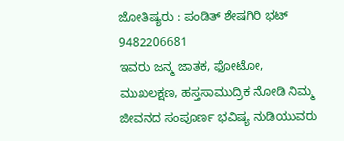ಜೋತಿಷ್ಯರು : ಪಂಡಿತ್ ಶೇಷಗಿರಿ ಭಟ್ 9482206681
ಇವರು ಜನ್ಮ ಜಾತಕ, ಫೋಟೋ, ಮುಖಲಕ್ಷಣ, ಹಸ್ತಸಾಮುದ್ರಿಕ ನೋಡಿ ನಿಮ್ಮ ಜೀವನದ ಸಂಪೂರ್ಣ ಭವಿಷ್ಯ ನುಡಿಯುವರು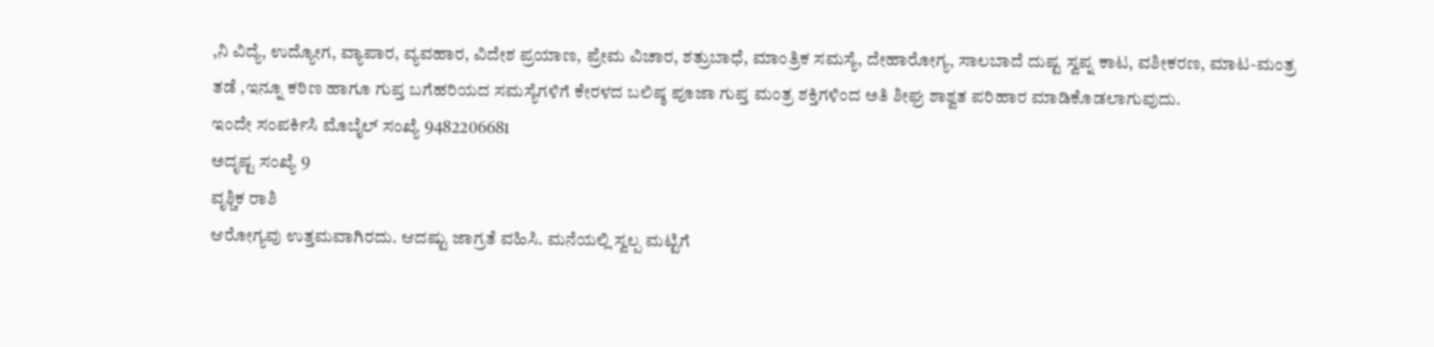,ನಿ ವಿದ್ಯೆ, ಉದ್ಯೋಗ, ವ್ಯಾಪಾರ, ವ್ಯವಹಾರ, ವಿದೇಶ ಪ್ರಯಾಣ, ಪ್ರೇಮ ವಿಚಾರ, ಶತ್ರುಬಾಧೆ, ಮಾಂತ್ರಿಕ ಸಮಸ್ಯೆ, ದೇಹಾರೋಗ್ಯ, ಸಾಲಬಾದೆ ದುಷ್ಟ ಸ್ವಪ್ನ ಕಾಟ, ವಶೀಕರಣ, ಮಾಟ-ಮಂತ್ರ ತಡೆ ,ಇನ್ನೂ ಕಠಿಣ ಹಾಗೂ ಗುಪ್ತ ಬಗೆಹರಿಯದ ಸಮಸ್ಯೆಗಳಿಗೆ ಕೇರಳದ ಬಲಿಷ್ಠ ಪೂಜಾ ಗುಪ್ತ ಮಂತ್ರ ಶಕ್ತಿಗಳಿಂದ ಅತಿ ಶೀಘ್ರ ಶಾಶ್ವತ ಪರಿಹಾರ ಮಾಡಿಕೊಡಲಾಗುವುದು.
ಇಂದೇ ಸಂಪರ್ಕಿಸಿ ಮೊಬೈಲ್ ಸಂಖ್ಯೆ 9482206681
ಅದೃಷ್ಟ ಸಂಖ್ಯೆ 9
ವೃಶ್ಚಿಕ ರಾಶಿ
ಆರೋಗ್ಯವು ಉತ್ತಮವಾಗಿರದು. ಆದಷ್ಟು ಜಾಗ್ರತೆ ವಹಿಸಿ. ಮನೆಯಲ್ಲಿ ಸ್ವಲ್ಪ ಮಟ್ಟಿಗೆ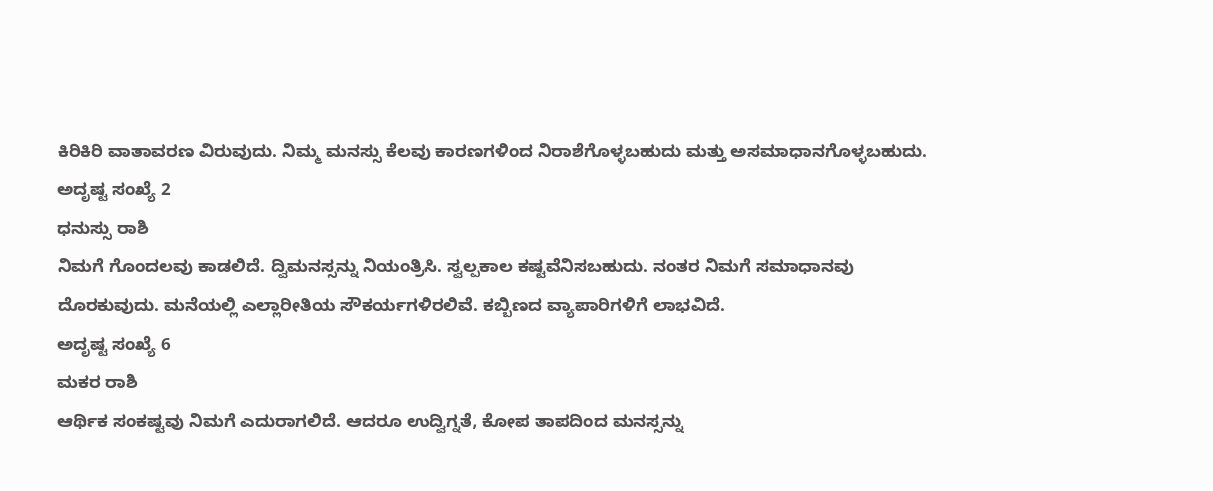ಕಿರಿಕಿರಿ ವಾತಾವರಣ ವಿರುವುದು. ನಿಮ್ಮ ಮನಸ್ಸು ಕೆಲವು ಕಾರಣಗಳಿಂದ ನಿರಾಶೆಗೊಳ್ಳಬಹುದು ಮತ್ತು ಅಸಮಾಧಾನಗೊಳ್ಳಬಹುದು.
ಅದೃಷ್ಟ ಸಂಖ್ಯೆ 2
ಧನುಸ್ಸು ರಾಶಿ
ನಿಮಗೆ ಗೊಂದಲವು ಕಾಡಲಿದೆ. ದ್ವಿಮನಸ್ಸನ್ನು ನಿಯಂತ್ರಿಸಿ. ಸ್ವಲ್ಪಕಾಲ ಕಷ್ಟವೆನಿಸಬಹುದು. ನಂತರ ನಿಮಗೆ ಸಮಾಧಾನವು ದೊರಕುವುದು. ಮನೆಯಲ್ಲಿ ಎಲ್ಲಾರೀತಿಯ ಸೌಕರ್ಯಗಳಿರಲಿವೆ. ಕಬ್ಬಿಣದ ವ್ಯಾಪಾರಿಗಳಿಗೆ ಲಾಭವಿದೆ.
ಅದೃಷ್ಟ ಸಂಖ್ಯೆ 6
ಮಕರ ರಾಶಿ
ಆರ್ಥಿಕ ಸಂಕಷ್ಟವು ನಿಮಗೆ ಎದುರಾಗಲಿದೆ. ಆದರೂ ಉದ್ವಿಗ್ನತೆ, ಕೋಪ ತಾಪದಿಂದ ಮನಸ್ಸನ್ನು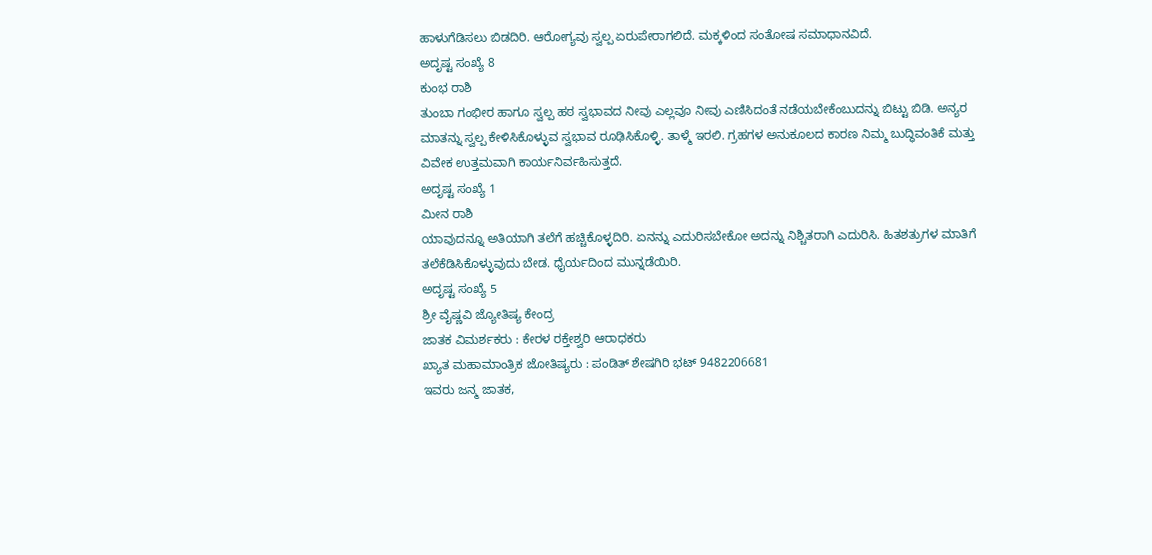ಹಾಳುಗೆಡಿಸಲು ಬಿಡದಿರಿ. ಆರೋಗ್ಯವು ಸ್ವಲ್ಪ ಏರುಪೇರಾಗಲಿದೆ. ಮಕ್ಕಳಿಂದ ಸಂತೋಷ ಸಮಾಧಾನವಿದೆ.
ಅದೃಷ್ಟ ಸಂಖ್ಯೆ 8
ಕುಂಭ ರಾಶಿ
ತುಂಬಾ ಗಂಭೀರ ಹಾಗೂ ಸ್ವಲ್ಪ ಹಠ ಸ್ವಭಾವದ ನೀವು ಎಲ್ಲವೂ ನೀವು ಎಣಿಸಿದಂತೆ ನಡೆಯಬೇಕೆಂಬುದನ್ನು ಬಿಟ್ಟು ಬಿಡಿ. ಅನ್ಯರ ಮಾತನ್ನು ಸ್ವಲ್ಪ ಕೇಳಿಸಿಕೊಳ್ಳುವ ಸ್ವಭಾವ ರೂಢಿಸಿಕೊಳ್ಳಿ. ತಾಳ್ಮೆ ಇರಲಿ. ಗ್ರಹಗಳ ಅನುಕೂಲದ ಕಾರಣ ನಿಮ್ಮ ಬುದ್ಧಿವಂತಿಕೆ ಮತ್ತು ವಿವೇಕ ಉತ್ತಮವಾಗಿ ಕಾರ್ಯನಿರ್ವಹಿಸುತ್ತದೆ.
ಅದೃಷ್ಟ ಸಂಖ್ಯೆ 1
ಮೀನ ರಾಶಿ
ಯಾವುದನ್ನೂ ಅತಿಯಾಗಿ ತಲೆಗೆ ಹಚ್ಚಿಕೊಳ್ಳದಿರಿ. ಏನನ್ನು ಎದುರಿಸಬೇಕೋ ಅದನ್ನು ನಿಶ್ಚಿತರಾಗಿ ಎದುರಿಸಿ. ಹಿತಶತ್ರುಗಳ ಮಾತಿಗೆ ತಲೆಕೆಡಿಸಿಕೊಳ್ಳುವುದು ಬೇಡ. ಧೈರ್ಯದಿಂದ ಮುನ್ನಡೆಯಿರಿ.
ಅದೃಷ್ಟ ಸಂಖ್ಯೆ 5
ಶ್ರೀ ವೈಷ್ಣವಿ ಜ್ಯೋತಿಷ್ಯ ಕೇಂದ್ರ
ಜಾತಕ ವಿಮರ್ಶಕರು : ಕೇರಳ ರಕ್ತೇಶ್ವರಿ ಆರಾಧಕರು
ಖ್ಯಾತ ಮಹಾಮಾಂತ್ರಿಕ ಜೋತಿಷ್ಯರು : ಪಂಡಿತ್ ಶೇಷಗಿರಿ ಭಟ್ 9482206681
ಇವರು ಜನ್ಮ ಜಾತಕ,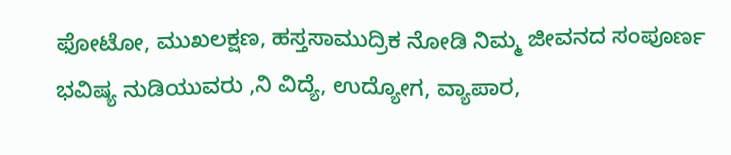ಫೋಟೋ, ಮುಖಲಕ್ಷಣ, ಹಸ್ತಸಾಮುದ್ರಿಕ ನೋಡಿ ನಿಮ್ಮ ಜೀವನದ ಸಂಪೂರ್ಣ ಭವಿಷ್ಯ ನುಡಿಯುವರು ,ನಿ ವಿದ್ಯೆ, ಉದ್ಯೋಗ, ವ್ಯಾಪಾರ,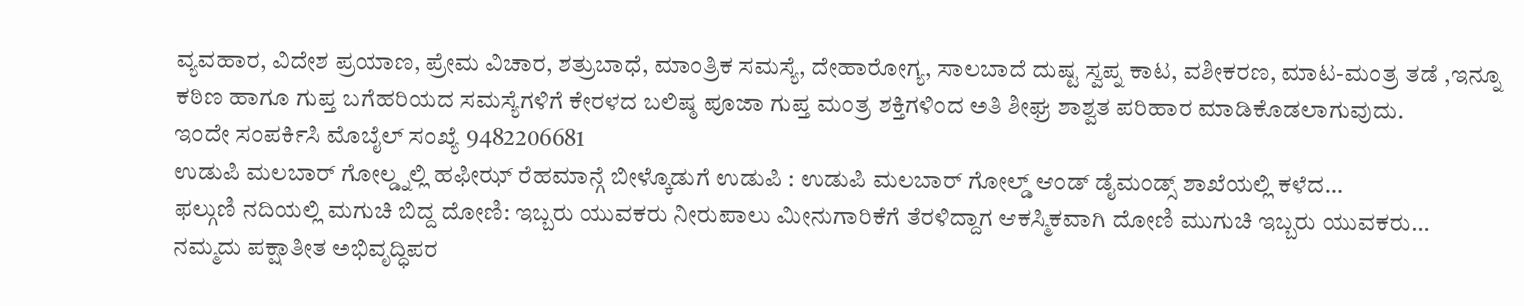ವ್ಯವಹಾರ, ವಿದೇಶ ಪ್ರಯಾಣ, ಪ್ರೇಮ ವಿಚಾರ, ಶತ್ರುಬಾಧೆ, ಮಾಂತ್ರಿಕ ಸಮಸ್ಯೆ, ದೇಹಾರೋಗ್ಯ, ಸಾಲಬಾದೆ ದುಷ್ಟ ಸ್ವಪ್ನ ಕಾಟ, ವಶೀಕರಣ, ಮಾಟ-ಮಂತ್ರ ತಡೆ ,ಇನ್ನೂ ಕಠಿಣ ಹಾಗೂ ಗುಪ್ತ ಬಗೆಹರಿಯದ ಸಮಸ್ಯೆಗಳಿಗೆ ಕೇರಳದ ಬಲಿಷ್ಠ ಪೂಜಾ ಗುಪ್ತ ಮಂತ್ರ ಶಕ್ತಿಗಳಿಂದ ಅತಿ ಶೀಘ್ರ ಶಾಶ್ವತ ಪರಿಹಾರ ಮಾಡಿಕೊಡಲಾಗುವುದು.
ಇಂದೇ ಸಂಪರ್ಕಿಸಿ ಮೊಬೈಲ್ ಸಂಖ್ಯೆ 9482206681
ಉಡುಪಿ ಮಲಬಾರ್ ಗೋಲ್ಡ್ನಲ್ಲಿ ಹಫೀಝ್ ರೆಹಮಾನ್ಗೆ ಬೀಳ್ಕೊಡುಗೆ ಉಡುಪಿ : ಉಡುಪಿ ಮಲಬಾರ್ ಗೋಲ್ಡ್ ಆಂಡ್ ಡೈಮಂಡ್ಸ್ ಶಾಖೆಯಲ್ಲಿ ಕಳೆದ…
ಫಲ್ಗುಣಿ ನದಿಯಲ್ಲಿ ಮಗುಚಿ ಬಿದ್ದ ದೋಣಿ: ಇಬ್ಬರು ಯುವಕರು ನೀರುಪಾಲು ಮೀನುಗಾರಿಕೆಗೆ ತೆರಳಿದ್ದಾಗ ಆಕಸ್ಮಿಕವಾಗಿ ದೋಣಿ ಮುಗುಚಿ ಇಬ್ಬರು ಯುವಕರು…
ನಮ್ಮದು ಪಕ್ಷಾತೀತ ಅಭಿವೃದ್ಧಿಪರ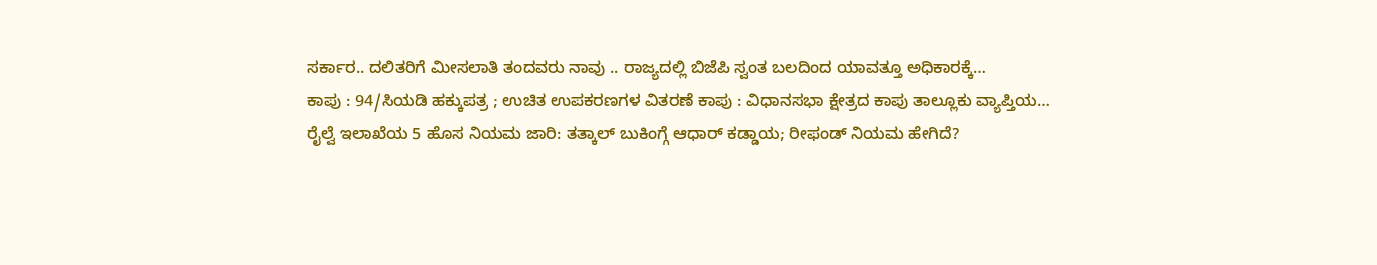ಸರ್ಕಾರ.. ದಲಿತರಿಗೆ ಮೀಸಲಾತಿ ತಂದವರು ನಾವು .. ರಾಜ್ಯದಲ್ಲಿ ಬಿಜೆಪಿ ಸ್ವಂತ ಬಲದಿಂದ ಯಾವತ್ತೂ ಅಧಿಕಾರಕ್ಕೆ…
ಕಾಪು : 94/ಸಿಯಡಿ ಹಕ್ಕುಪತ್ರ ; ಉಚಿತ ಉಪಕರಣಗಳ ವಿತರಣೆ ಕಾಪು : ವಿಧಾನಸಭಾ ಕ್ಷೇತ್ರದ ಕಾಪು ತಾಲ್ಲೂಕು ವ್ಯಾಪ್ತಿಯ…
ರೈಲ್ವೆ ಇಲಾಖೆಯ 5 ಹೊಸ ನಿಯಮ ಜಾರಿ: ತತ್ಕಾಲ್ ಬುಕಿಂಗ್ಗೆ ಆಧಾರ್ ಕಡ್ಡಾಯ; ರೀಫಂಡ್ ನಿಯಮ ಹೇಗಿದೆ?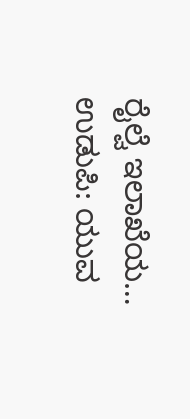ರೈಲ್ವೆ ಇಲಾಖೆಯ…
ಉಡುಪಿ: ಯುವ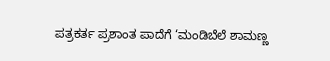ಪತ್ರಕರ್ತ ಪ್ರಶಾಂತ ಪಾದೆಗೆ ‘ಮಂಡಿಬೆಲೆ ಶಾಮಣ್ಣ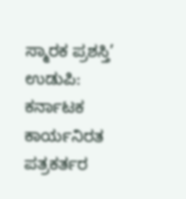ಸ್ಮಾರಕ ಪ್ರಶಸ್ತಿ’ ಉಡುಪಿ: ಕರ್ನಾಟಕ ಕಾರ್ಯನಿರತ ಪತ್ರಕರ್ತರ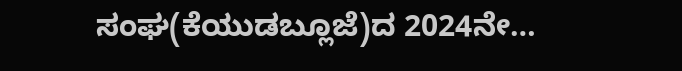ಸಂಘ(ಕೆಯುಡಬ್ಲೂಜೆ)ದ 2024ನೇ…